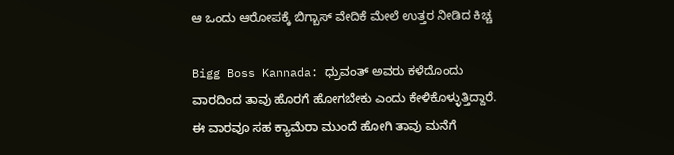ಆ ಒಂದು ಆರೋಪಕ್ಕೆ ಬಿಗ್ಬಾಸ್ ವೇದಿಕೆ ಮೇಲೆ ಉತ್ತರ ನೀಡಿದ ಕಿಚ್ಚ

Bigg Boss Kannada: ಧ್ರುವಂತ್ ಅವರು ಕಳೆದೊಂದು ವಾರದಿಂದ ತಾವು ಹೊರಗೆ ಹೋಗಬೇಕು ಎಂದು ಕೇಳಿಕೊಳ್ಳುತ್ತಿದ್ದಾರೆ. ಈ ವಾರವೂ ಸಹ ಕ್ಯಾಮೆರಾ ಮುಂದೆ ಹೋಗಿ ತಾವು ಮನೆಗೆ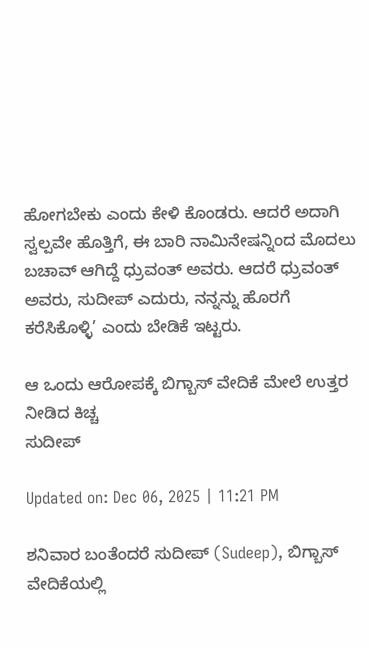ಹೋಗಬೇಕು ಎಂದು ಕೇಳಿ ಕೊಂಡರು. ಆದರೆ ಅದಾಗಿ ಸ್ವಲ್ಪವೇ ಹೊತ್ತಿಗೆ, ಈ ಬಾರಿ ನಾಮಿನೇಷನ್ನಿಂದ ಮೊದಲು ಬಚಾವ್ ಆಗಿದ್ದೆ ಧ್ರುವಂತ್ ಅವರು. ಆದರೆ ಧ್ರುವಂತ್ ಅವರು, ಸುದೀಪ್ ಎದುರು, ನನ್ನನ್ನು ಹೊರಗೆ ಕರೆಸಿಕೊಳ್ಳಿ’ ಎಂದು ಬೇಡಿಕೆ ಇಟ್ಟರು.

ಆ ಒಂದು ಆರೋಪಕ್ಕೆ ಬಿಗ್ಬಾಸ್ ವೇದಿಕೆ ಮೇಲೆ ಉತ್ತರ ನೀಡಿದ ಕಿಚ್ಚ
ಸುದೀಪ್

Updated on: Dec 06, 2025 | 11:21 PM

ಶನಿವಾರ ಬಂತೆಂದರೆ ಸುದೀಪ್ (Sudeep), ಬಿಗ್ಬಾಸ್ ವೇದಿಕೆಯಲ್ಲಿ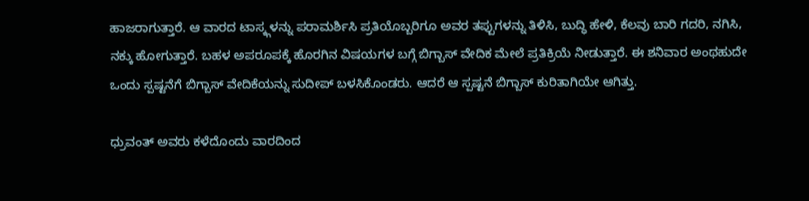ಹಾಜರಾಗುತ್ತಾರೆ. ಆ ವಾರದ ಟಾಸ್ಕ್ಗಳನ್ನು ಪರಾಮರ್ಶಿಸಿ ಪ್ರತಿಯೊಬ್ಬರಿಗೂ ಅವರ ತಪ್ಪುಗಳನ್ನು ತಿಳಿಸಿ, ಬುದ್ಧಿ ಹೇಳಿ, ಕೆಲವು ಬಾರಿ ಗದರಿ, ನಗಿಸಿ, ನಕ್ಕು ಹೋಗುತ್ತಾರೆ. ಬಹಳ ಅಪರೂಪಕ್ಕೆ ಹೊರಗಿನ ವಿಷಯಗಳ ಬಗ್ಗೆ ಬಿಗ್ಬಾಸ್ ವೇದಿಕ ಮೇಲೆ ಪ್ರತಿಕ್ರಿಯೆ ನೀಡುತ್ತಾರೆ. ಈ ಶನಿವಾರ ಅಂಥಹುದೇ ಒಂದು ಸ್ಪಷ್ಟನೆಗೆ ಬಿಗ್ಬಾಸ್ ವೇದಿಕೆಯನ್ನು ಸುದೀಪ್ ಬಳಸಿಕೊಂಡರು. ಆದರೆ ಆ ಸ್ಪಷ್ಟನೆ ಬಿಗ್ಬಾಸ್ ಕುರಿತಾಗಿಯೇ ಆಗಿತ್ತು.

ಧ್ರುವಂತ್ ಅವರು ಕಳೆದೊಂದು ವಾರದಿಂದ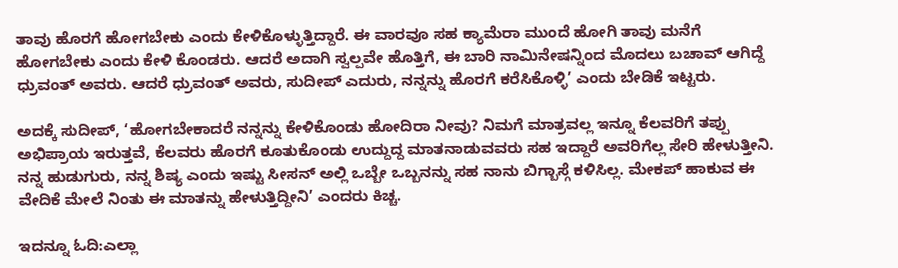ತಾವು ಹೊರಗೆ ಹೋಗಬೇಕು ಎಂದು ಕೇಳಿಕೊಳ್ಳುತ್ತಿದ್ದಾರೆ. ಈ ವಾರವೂ ಸಹ ಕ್ಯಾಮೆರಾ ಮುಂದೆ ಹೋಗಿ ತಾವು ಮನೆಗೆ ಹೋಗಬೇಕು ಎಂದು ಕೇಳಿ ಕೊಂಡರು. ಆದರೆ ಅದಾಗಿ ಸ್ವಲ್ಪವೇ ಹೊತ್ತಿಗೆ, ಈ ಬಾರಿ ನಾಮಿನೇಷನ್ನಿಂದ ಮೊದಲು ಬಚಾವ್ ಆಗಿದ್ದೆ ಧ್ರುವಂತ್ ಅವರು. ಆದರೆ ಧ್ರುವಂತ್ ಅವರು, ಸುದೀಪ್ ಎದುರು, ನನ್ನನ್ನು ಹೊರಗೆ ಕರೆಸಿಕೊಳ್ಳಿ’ ಎಂದು ಬೇಡಿಕೆ ಇಟ್ಟರು.

ಅದಕ್ಕೆ ಸುದೀಪ್, ‘ಹೋಗಬೇಕಾದರೆ ನನ್ನನ್ನು ಕೇಳಿಕೊಂಡು ಹೋದಿರಾ ನೀವು? ನಿಮಗೆ ಮಾತ್ರವಲ್ಲ ಇನ್ನೂ ಕೆಲವರಿಗೆ ತಪ್ಪು ಅಭಿಪ್ರಾಯ ಇರುತ್ತವೆ, ಕೆಲವರು ಹೊರಗೆ ಕೂತುಕೊಂಡು ಉದ್ದುದ್ದ ಮಾತನಾಡುವವರು ಸಹ ಇದ್ದಾರೆ ಅವರಿಗೆಲ್ಲ ಸೇರಿ ಹೇಳುತ್ತೀನಿ. ನನ್ನ ಹುಡುಗುರು, ನನ್ನ ಶಿಷ್ಯ ಎಂದು ಇಷ್ಟು ಸೀಸನ್ ಅಲ್ಲಿ ಒಬ್ಬೇ ಒಬ್ಬನನ್ನು ಸಹ ನಾನು ಬಿಗ್ಬಾಸ್ಗೆ ಕಳಿಸಿಲ್ಲ. ಮೇಕಪ್ ಹಾಕುವ ಈ ವೇದಿಕೆ ಮೇಲೆ ನಿಂತು ಈ ಮಾತನ್ನು ಹೇಳುತ್ತಿದ್ದೀನಿ’ ಎಂದರು ಕಿಚ್ಚ.

ಇದನ್ನೂ ಓದಿ:ಎಲ್ಲಾ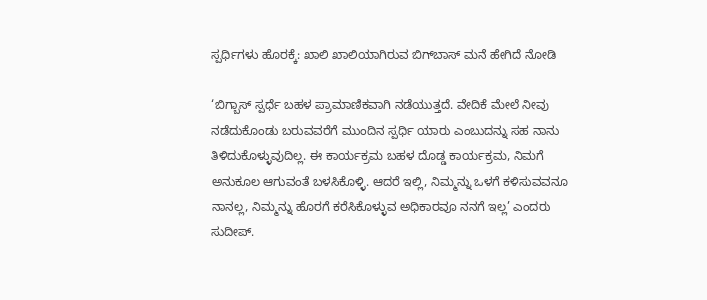ಸ್ಪರ್ಧಿಗಳು ಹೊರಕ್ಕೆ: ಖಾಲಿ ಖಾಲಿಯಾಗಿರುವ ಬಿಗ್‌ಬಾಸ್‌ ಮನೆ ಹೇಗಿದೆ ನೋಡಿ

‘ಬಿಗ್ಬಾಸ್ ಸ್ಪರ್ಧೆ ಬಹಳ ಪ್ರಾಮಾಣಿಕವಾಗಿ ನಡೆಯುತ್ತದೆ. ವೇದಿಕೆ ಮೇಲೆ ನೀವು ನಡೆದುಕೊಂಡು ಬರುವವರೆಗೆ ಮುಂದಿನ ಸ್ಪರ್ಧಿ ಯಾರು ಎಂಬುದನ್ನು ಸಹ ನಾನು ತಿಳಿದುಕೊಳ್ಳುವುದಿಲ್ಲ. ಈ ಕಾರ್ಯಕ್ರಮ ಬಹಳ ದೊಡ್ಡ ಕಾರ್ಯಕ್ರಮ, ನಿಮಗೆ ಅನುಕೂಲ ಆಗುವಂತೆ ಬಳಸಿಕೊಳ್ಳಿ. ಆದರೆ ಇಲ್ಲಿ, ನಿಮ್ಮನ್ನು ಒಳಗೆ ಕಳಿಸುವವನೂ ನಾನಲ್ಲ, ನಿಮ್ಮನ್ನು ಹೊರಗೆ ಕರೆಸಿಕೊಳ್ಳುವ ಅಧಿಕಾರವೂ ನನಗೆ ಇಲ್ಲ’ ಎಂದರು ಸುದೀಪ್.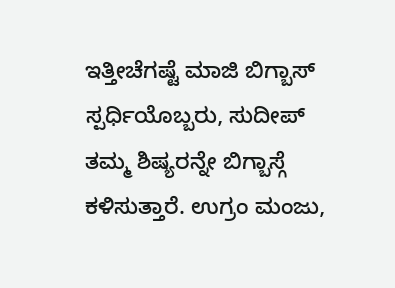ಇತ್ತೀಚೆಗಷ್ಟೆ ಮಾಜಿ ಬಿಗ್ಬಾಸ್ ಸ್ಪರ್ಧಿಯೊಬ್ಬರು, ಸುದೀಪ್ ತಮ್ಮ ಶಿಷ್ಯರನ್ನೇ ಬಿಗ್ಬಾಸ್ಗೆ ಕಳಿಸುತ್ತಾರೆ. ಉಗ್ರಂ ಮಂಜು,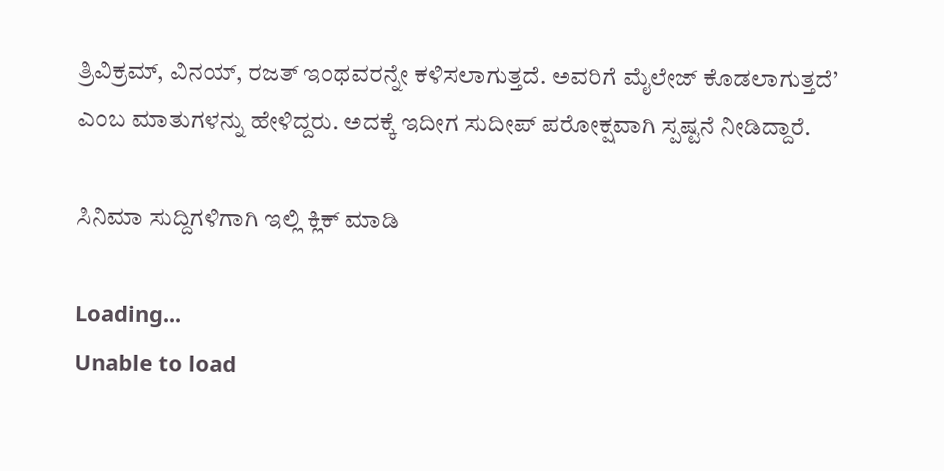ತ್ರಿವಿಕ್ರಮ್, ವಿನಯ್, ರಜತ್ ಇಂಥವರನ್ನೇ ಕಳಿಸಲಾಗುತ್ತದೆ. ಅವರಿಗೆ ಮೈಲೇಜ್ ಕೊಡಲಾಗುತ್ತದೆ’ ಎಂಬ ಮಾತುಗಳನ್ನು ಹೇಳಿದ್ದರು. ಅದಕ್ಕೆ ಇದೀಗ ಸುದೀಪ್ ಪರೋಕ್ಷವಾಗಿ ಸ್ಪಷ್ಟನೆ ನೀಡಿದ್ದಾರೆ.

ಸಿನಿಮಾ ಸುದ್ದಿಗಳಿಗಾಗಿ ಇಲ್ಲಿ ಕ್ಲಿಕ್ ಮಾಡಿ

Loading...
Unable to load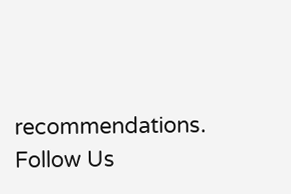recommendations.
Follow Us